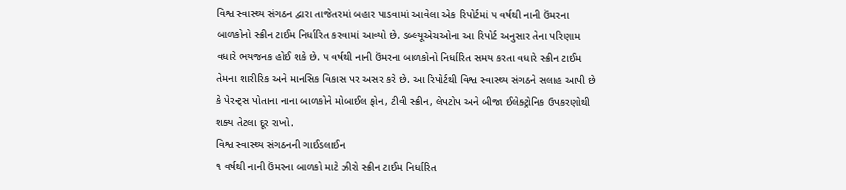વિશ્વ સ્વાસ્થ્ય સંગઠન દ્વારા તાજેતરમાં બહાર પાડવામાં આવેલા એક રિપોર્ટમાં ૫ વર્ષથી નાની ઉંમરના બાળકોનો સ્ક્રીન ટાઈમ નિર્ધારિત કરવામાં આવ્યો છે. ડબ્લ્યૂએચઓના આ રિપોર્ટ અનુસાર તેના પરિણામ વધારે ભયજનક હોઈ શકે છે. ૫ વર્ષથી નાની ઉંમરના બાળકોનો નિર્ધારિત સમય કરતા વધારે સ્ક્રીન ટાઈમ તેમના શારીરિક અને માનસિક વિકાસ પર અસર કરે છે. આ રિપોર્ટથી વિશ્વ સ્વાસ્થ્ય સંગઠને સલાહ આપી છે કે પેરન્ટ્સ પોતાના નાના બાળકોને મોબાઈલ ફોન, ટીવી સ્ક્રીન, લેપટોપ અને બીજા ઈલેક્ટ્રોનિક ઉપકરણોથી શક્ય તેટલા દૂર રાખો.
વિશ્વ સ્વાસ્થ્ય સંગઠનની ગાઈડલાઈન
૧ વર્ષથી નાની ઉંમરના બાળકો માટે ઝીરો સ્ક્રીન ટાઈમ નિર્ધારિત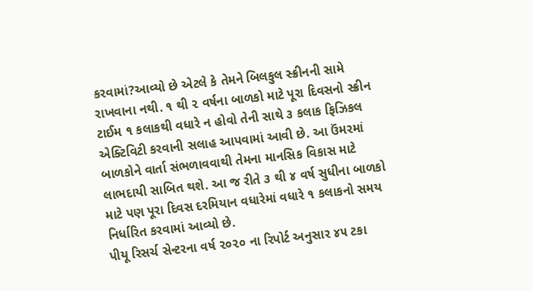કરવામાં?આવ્યો છે એટલે કે તેમને બિલકુલ સ્ક્રીનની સામે રાખવાના નથી. ૧ થી ૨ વર્ષના બાળકો માટે પૂરા દિવસનો સ્ક્રીન ટાઈમ ૧ કલાકથી વધારે ન હોવો તેની સાથે ૩ કલાક ફિઝિકલ એક્ટિવિટી કરવાની સલાહ આપવામાં આવી છે. આ ઉંમરમાં બાળકોને વાર્તા સંભળાવવાથી તેમના માનસિક વિકાસ માટે લાભદાયી સાબિત થશે. આ જ રીતે ૩ થી ૪ વર્ષ સુધીના બાળકો માટે પણ પૂરા દિવસ દરમિયાન વધારેમાં વધારે ૧ કલાકનો સમય નિર્ધારિત કરવામાં આવ્યો છે.
પીયૂ રિસર્ચ સેન્ટરના વર્ષ ૨૦૨૦ ના રિપોર્ટ અનુસાર ૪૫ ટકા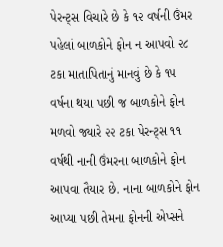પેરન્ટ્સ વિચારે છે કે ૧૨ વર્ષની ઉંમર પહેલાં બાળકોને ફોન ન આપવો ૨૮ ટકા માતાપિતાનું માનવું છે કે ૧૫ વર્ષના થયા પછી જ બાળકોને ફોન મળવો જ્યારે ૨૨ ટકા પેરન્ટ્સ ૧૧ વર્ષથી નાની ઉંમરના બાળકોને ફોન આપવા તૈયાર છે. નાના બાળકોને ફોન આપ્યા પછી તેમના ફોનની એપ્સને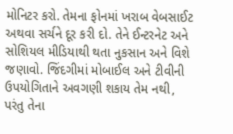મોનિટર કરો. તેમના ફોનમાં ખરાબ વેબસાઈટ અથવા સર્ચને દૂર કરી દો. તેને ઈન્ટરનેટ અને સોશિયલ મીડિયાથી થતા નુકસાન અને વિશે જણાવો. જિંદગીમાં મોબાઈલ અને ટીવીની ઉપયોગિતાને અવગણી શકાય તેમ નથી, પરંતુ તેના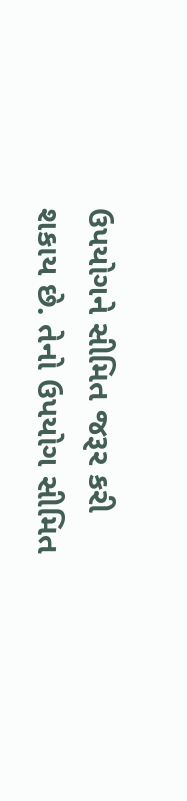ઉપયોગને સીમિત જરૂર કરી શકાય છે. તેનો ઉપયોગ સીમિત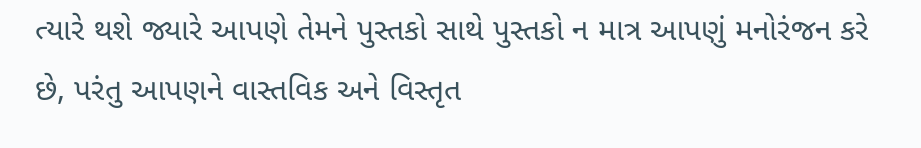ત્યારે થશે જ્યારે આપણે તેમને પુસ્તકો સાથે પુસ્તકો ન માત્ર આપણું મનોરંજન કરે છે, પરંતુ આપણને વાસ્તવિક અને વિસ્તૃત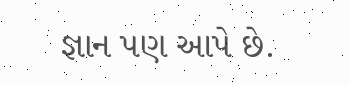જ્ઞાન પણ આપે છે.